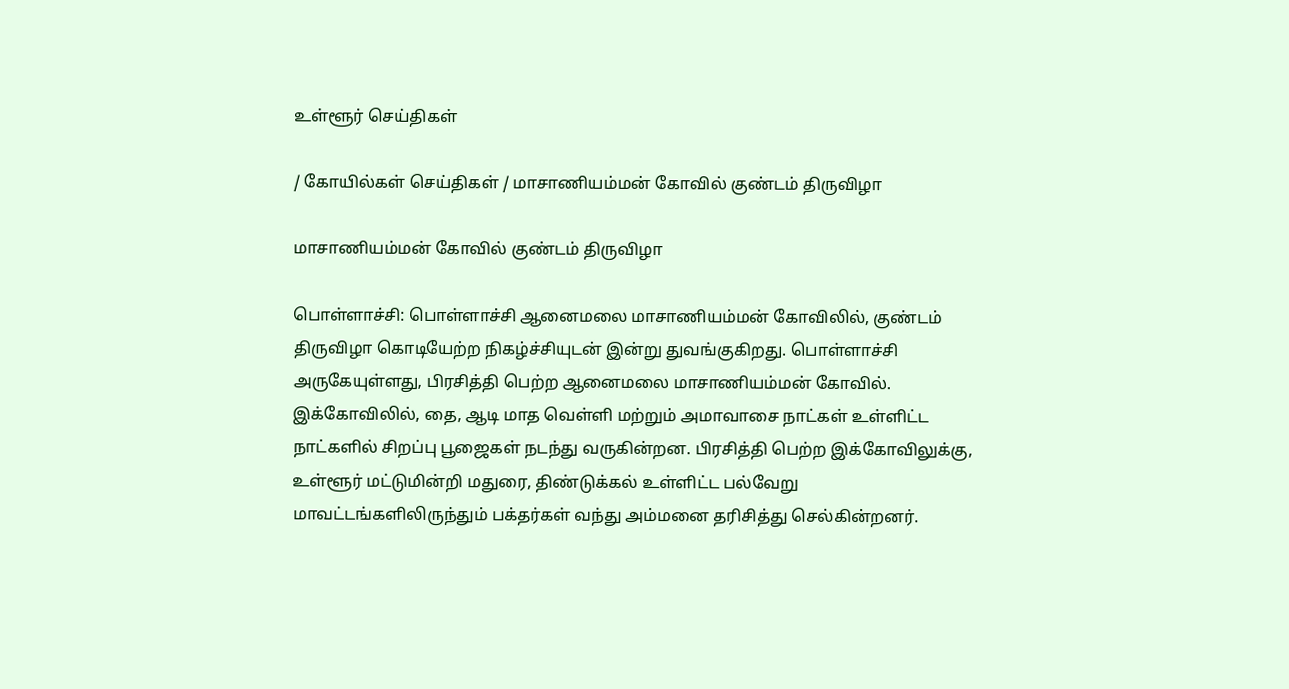உள்ளூர் செய்திகள்

/ கோயில்கள் செய்திகள் / மாசாணியம்மன் கோவில் குண்டம் திருவிழா

மாசாணியம்மன் கோவில் குண்டம் திருவிழா

பொள்ளாச்சி: பொள்ளாச்சி ஆனைமலை மாசாணியம்மன் கோவிலில், குண்டம் திருவிழா கொடியேற்ற நிகழ்ச்சியுடன் இன்று துவங்குகிறது. பொள்ளாச்சி அருகேயுள்ளது, பிரசித்தி பெற்ற ஆனைமலை மாசாணியம்மன் கோவில். இக்கோவிலில், தை, ஆடி மாத வெள்ளி மற்றும் அமாவாசை நாட்கள் உள்ளிட்ட நாட்களில் சிறப்பு பூஜைகள் நடந்து வருகின்றன. பிரசித்தி பெற்ற இக்கோவிலுக்கு, உள்ளூர் மட்டுமின்றி மதுரை, திண்டுக்கல் உள்ளிட்ட பல்வேறு மாவட்டங்களிலிருந்தும் பக்தர்கள் வந்து அம்மனை தரிசித்து செல்கின்றனர்.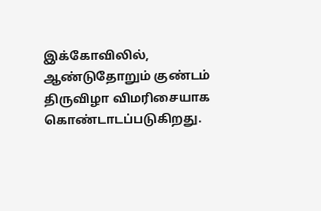இக்கோவிலில், ஆண்டுதோறும் குண்டம் திருவிழா விமரிசையாக கொண்டாடப்படுகிறது.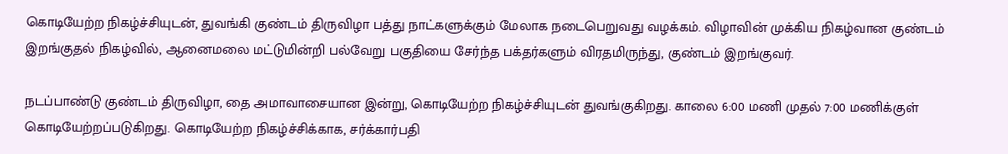கொடியேற்ற நிகழ்ச்சியுடன், துவங்கி குண்டம் திருவிழா பத்து நாட்களுக்கும் மேலாக நடைபெறுவது வழக்கம். விழாவின் முக்கிய நிகழ்வான குண்டம் இறங்குதல் நிகழ்வில், ஆனைமலை மட்டுமின்றி பல்வேறு பகுதியை சேர்ந்த பக்தர்களும் விரதமிருந்து, குண்டம் இறங்குவர்.

நடப்பாண்டு குண்டம் திருவிழா, தை அமாவாசையான இன்று, கொடியேற்ற நிகழ்ச்சியுடன் துவங்குகிறது. காலை 6:00 மணி முதல் 7:00 மணிக்குள் கொடியேற்றப்படுகிறது. கொடியேற்ற நிகழ்ச்சிக்காக, சர்க்கார்பதி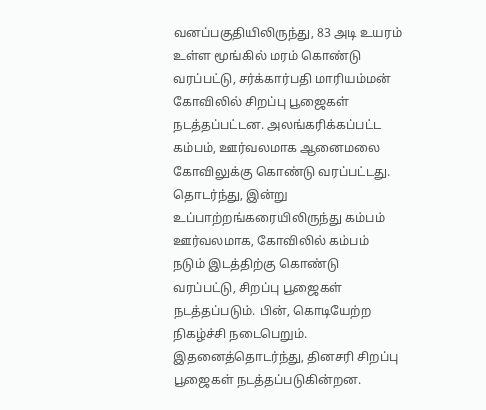வனப்பகுதியிலிருந்து, 83 அடி உயரம் உள்ள மூங்கில் மரம் கொண்டு வரப்பட்டு, சர்க்கார்பதி மாரியம்மன் கோவிலில் சிறப்பு பூஜைகள் நடத்தப்பட்டன. அலங்கரிக்கப்பட்ட கம்பம், ஊர்வலமாக ஆனைமலை கோவிலுக்கு கொண்டு வரப்பட்டது. தொடர்ந்து, இன்று உப்பாற்றங்கரையிலிருந்து கம்பம் ஊர்வலமாக, கோவிலில் கம்பம் நடும் இடத்திற்கு கொண்டு வரப்பட்டு, சிறப்பு பூஜைகள் நடத்தப்படும். பின், கொடியேற்ற நிகழ்ச்சி நடைபெறும். இதனைத்தொடர்ந்து, தினசரி சிறப்பு பூஜைகள் நடத்தப்படுகின்றன.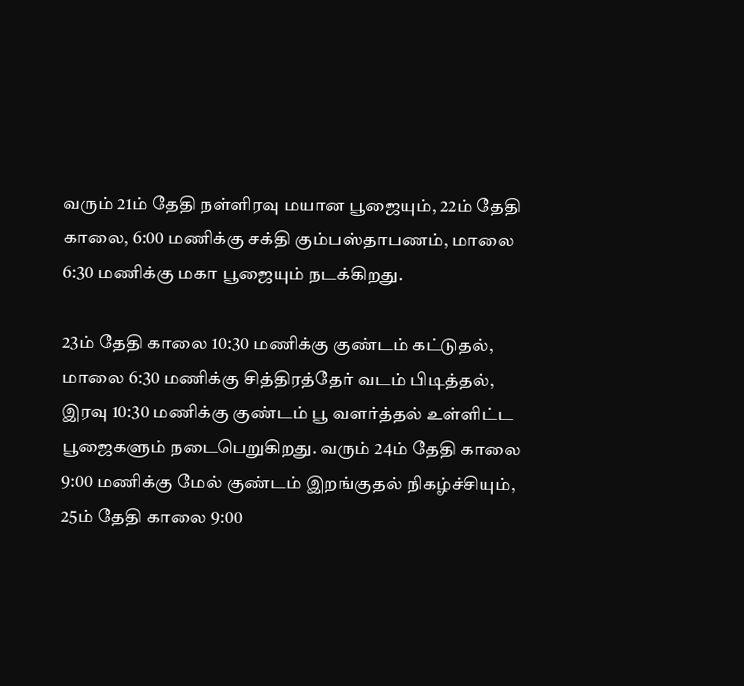வரும் 21ம் தேதி நள்ளிரவு மயான பூஜையும், 22ம் தேதி காலை, 6:00 மணிக்கு சக்தி கும்பஸ்தாபணம், மாலை 6:30 மணிக்கு மகா பூஜையும் நடக்கிறது.

23ம் தேதி காலை 10:30 மணிக்கு குண்டம் கட்டுதல், மாலை 6:30 மணிக்கு சித்திரத்தேர் வடம் பிடித்தல், இரவு 10:30 மணிக்கு குண்டம் பூ வளர்த்தல் உள்ளிட்ட பூஜைகளும் நடைபெறுகிறது. வரும் 24ம் தேதி காலை 9:00 மணிக்கு மேல் குண்டம் இறங்குதல் நிகழ்ச்சியும், 25ம் தேதி காலை 9:00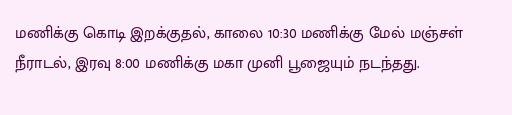மணிக்கு கொடி இறக்குதல், காலை 10:30 மணிக்கு மேல் மஞ்சள் நீராடல், இரவு 8:00 மணிக்கு மகா முனி பூஜையும் நடந்தது.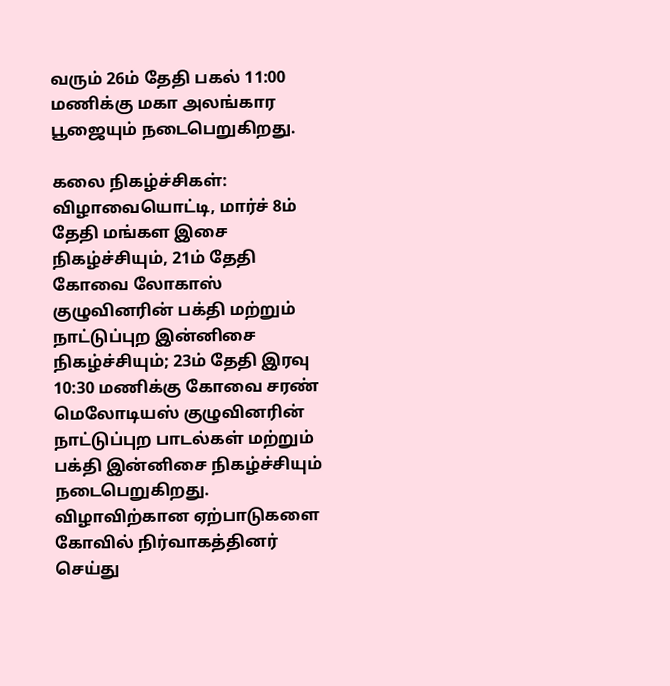வரும் 26ம் தேதி பகல் 11:00 மணிக்கு மகா அலங்கார பூஜையும் நடைபெறுகிறது.

கலை நிகழ்ச்சிகள்: விழாவையொட்டி, மார்ச் 8ம் தேதி மங்கள இசை நிகழ்ச்சியும், 21ம் தேதி கோவை லோகாஸ் குழுவினரின் பக்தி மற்றும் நாட்டுப்புற இன்னிசை நிகழ்ச்சியும்; 23ம் தேதி இரவு 10:30 மணிக்கு கோவை சரண் மெலோடியஸ் குழுவினரின் நாட்டுப்புற பாடல்கள் மற்றும் பக்தி இன்னிசை நிகழ்ச்சியும் நடைபெறுகிறது. விழாவிற்கான ஏற்பாடுகளை கோவில் நிர்வாகத்தினர் செய்து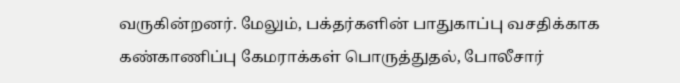வருகின்றனர். மேலும், பக்தர்களின் பாதுகாப்பு வசதிக்காக கண்காணிப்பு கேமராக்கள் பொருத்துதல், போலீசார்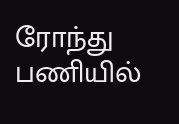ரோந்து பணியில்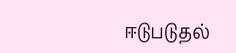ஈடுபடுதல்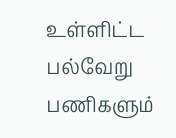உள்ளிட்ட பல்வேறு பணிகளும்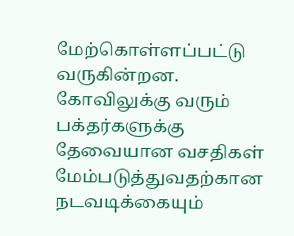மேற்கொள்ளப்பட்டு வருகின்றன. கோவிலுக்கு வரும் பக்தர்களுக்கு தேவையான வசதிகள் மேம்படுத்துவதற்கான நடவடிக்கையும்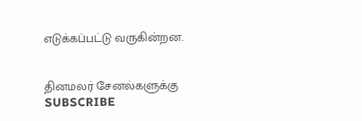எடுக்கப்பட்டு வருகின்றன.


தினமலர் சேனல்களுக்கு SUBSCRIBE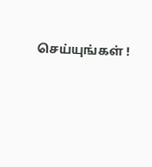செய்யுங்கள் !